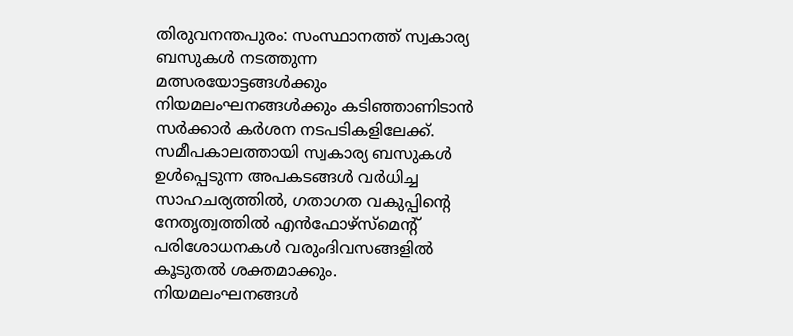തിരുവനന്തപുരം: സംസ്ഥാനത്ത് സ്വകാര്യ ബസുകൾ നടത്തുന്ന മത്സരയോട്ടങ്ങൾക്കും നിയമലംഘനങ്ങൾക്കും കടിഞ്ഞാണിടാൻ സർക്കാർ കർശന നടപടികളിലേക്ക്.
സമീപകാലത്തായി സ്വകാര്യ ബസുകൾ ഉൾപ്പെടുന്ന അപകടങ്ങൾ വർധിച്ച സാഹചര്യത്തിൽ, ഗതാഗത വകുപ്പിന്റെ നേതൃത്വത്തിൽ എൻഫോഴ്സ്മെന്റ് പരിശോധനകൾ വരുംദിവസങ്ങളിൽ കൂടുതൽ ശക്തമാക്കും.
നിയമലംഘനങ്ങൾ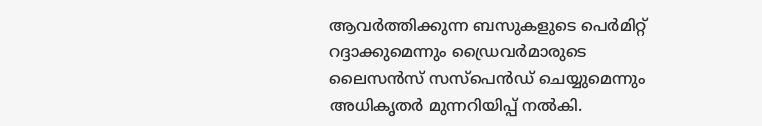ആവർത്തിക്കുന്ന ബസുകളുടെ പെർമിറ്റ് റദ്ദാക്കുമെന്നും ഡ്രൈവർമാരുടെ ലൈസൻസ് സസ്പെൻഡ് ചെയ്യുമെന്നും അധികൃതർ മുന്നറിയിപ്പ് നൽകി.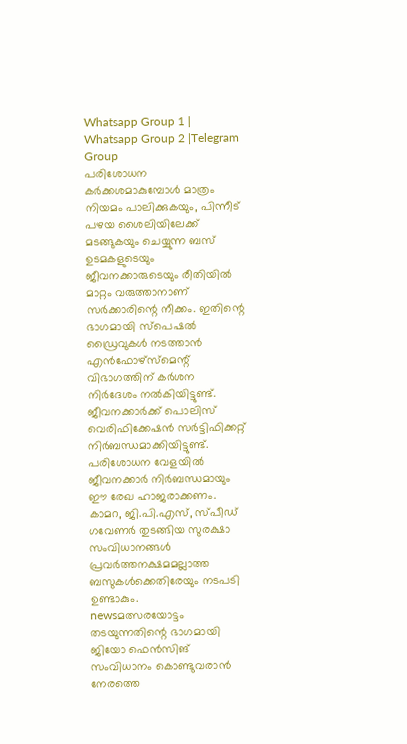Whatsapp Group 1 | Whatsapp Group 2 |Telegram Group
പരിശോധന കർക്കശമാകുമ്പോൾ മാത്രം നിയമം പാലിക്കുകയും, പിന്നീട് പഴയ ശൈലിയിലേക്ക് മടങ്ങുകയും ചെയ്യുന്ന ബസ് ഉടമകളുടെയും ജീവനക്കാരുടെയും രീതിയിൽ മാറ്റം വരുത്താനാണ് സർക്കാരിന്റെ നീക്കം. ഇതിന്റെ ഭാഗമായി സ്പെഷൽ ഡ്രൈവുകൾ നടത്താൻ എൻഫോഴ്സ്മെന്റ് വിഭാഗത്തിന് കർശന നിർദേശം നൽകിയിട്ടുണ്ട്.
ജീവനക്കാർക്ക് പൊലിസ് വെരിഫിക്കേഷൻ സർട്ടിഫിക്കറ്റ് നിർബന്ധമാക്കിയിട്ടുണ്ട്. പരിശോധന വേളയിൽ ജീവനക്കാർ നിർബന്ധമായും ഈ രേഖ ഹാജരാക്കണം. കാമറ, ജി.പി.എസ്, സ്പീഡ് ഗവേണർ തുടങ്ങിയ സുരക്ഷാ സംവിധാനങ്ങൾ പ്രവർത്തനക്ഷമമല്ലാത്ത ബസുകൾക്കെതിരേയും നടപടി ഉണ്ടാകും.
newsമത്സരയോട്ടം തടയുന്നതിന്റെ ഭാഗമായി ജിയോ ഫെൻസിങ് സംവിധാനം കൊണ്ടുവരാൻ നേരത്തെ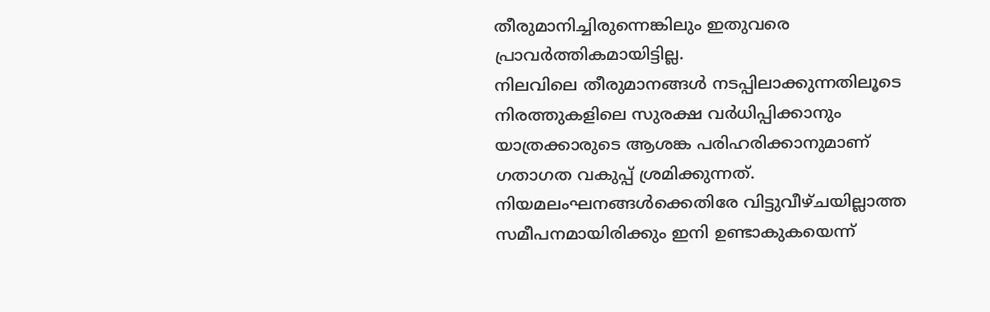തീരുമാനിച്ചിരുന്നെങ്കിലും ഇതുവരെ പ്രാവർത്തികമായിട്ടില്ല.
നിലവിലെ തീരുമാനങ്ങൾ നടപ്പിലാക്കുന്നതിലൂടെ നിരത്തുകളിലെ സുരക്ഷ വർധിപ്പിക്കാനും യാത്രക്കാരുടെ ആശങ്ക പരിഹരിക്കാനുമാണ് ഗതാഗത വകുപ്പ് ശ്രമിക്കുന്നത്.
നിയമലംഘനങ്ങൾക്കെതിരേ വിട്ടുവീഴ്ചയില്ലാത്ത സമീപനമായിരിക്കും ഇനി ഉണ്ടാകുകയെന്ന്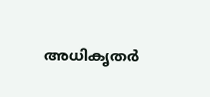അധികൃതർ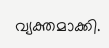വ്യക്തമാക്കി.